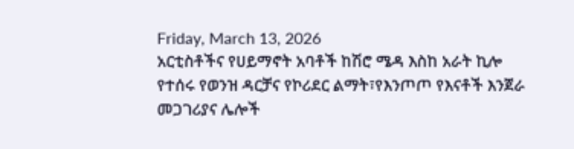Friday, March 13, 2026
አርቲስቶችና የሀይማኖት አባቶች ከሽሮ ሜዳ እስከ አራት ኪሎ የተሰሩ የወንዝ ዳርቻና የኮሪደር ልማት፣የእንጦጦ የእናቶች እንጀራ መጋገሪያና ሌሎች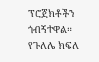ፕሮጀክቶችን ጎብኝተዋል።
የጉለሌ ክፍለ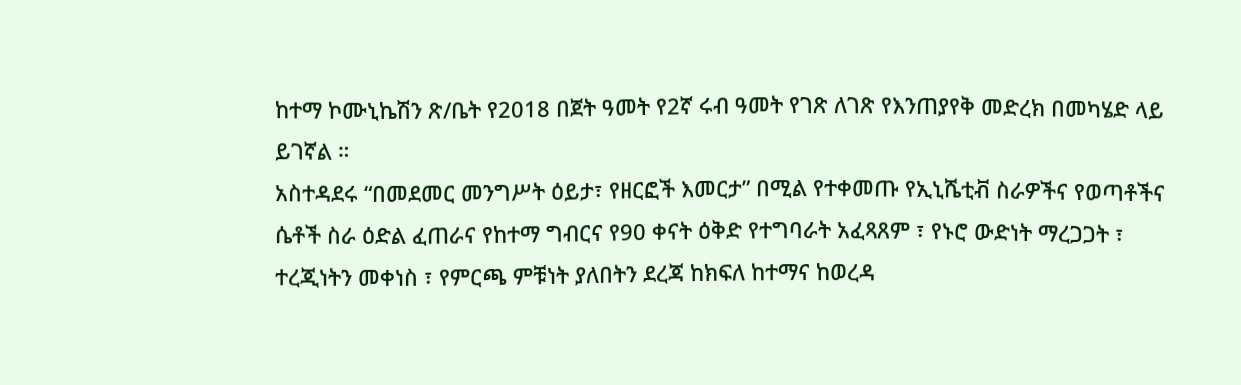ከተማ ኮሙኒኬሽን ጽ/ቤት የ2018 በጀት ዓመት የ2ኛ ሩብ ዓመት የገጽ ለገጽ የእንጠያየቅ መድረክ በመካሄድ ላይ ይገኛል ።
አስተዳደሩ “በመደመር መንግሥት ዕይታ፣ የዘርፎች እመርታ” በሚል የተቀመጡ የኢኒሼቲቭ ስራዎችና የወጣቶችና ሴቶች ስራ ዕድል ፈጠራና የከተማ ግብርና የ90 ቀናት ዕቅድ የተግባራት አፈጻጸም ፣ የኑሮ ውድነት ማረጋጋት ፣ ተረጂነትን መቀነስ ፣ የምርጫ ምቹነት ያለበትን ደረጃ ከክፍለ ከተማና ከወረዳ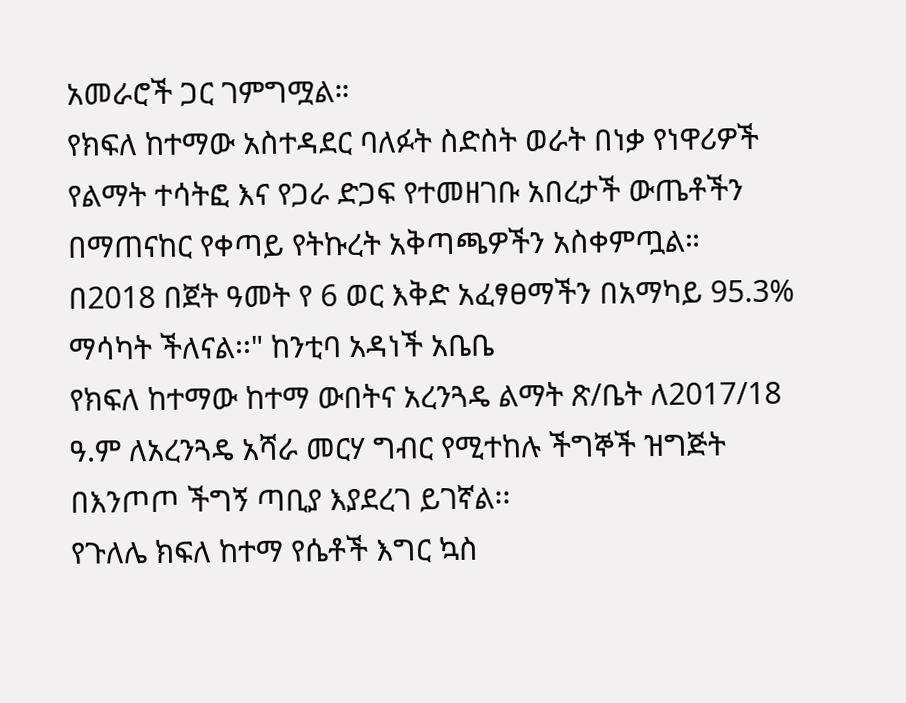አመራሮች ጋር ገምግሟል።
የክፍለ ከተማው አስተዳደር ባለፉት ስድስት ወራት በነቃ የነዋሪዎች የልማት ተሳትፎ እና የጋራ ድጋፍ የተመዘገቡ አበረታች ውጤቶችን በማጠናከር የቀጣይ የትኩረት አቅጣጫዎችን አስቀምጧል።
በ2018 በጀት ዓመት የ 6 ወር እቅድ አፈፃፀማችን በአማካይ 95.3% ማሳካት ችለናል፡፡" ከንቲባ አዳነች አቤቤ
የክፍለ ከተማው ከተማ ውበትና አረንጓዴ ልማት ጽ/ቤት ለ2017/18 ዓ.ም ለአረንጓዴ አሻራ መርሃ ግብር የሚተከሉ ችግኞች ዝግጅት በእንጦጦ ችግኝ ጣቢያ እያደረገ ይገኛል፡፡
የጉለሌ ክፍለ ከተማ የሴቶች እግር ኳስ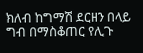ክለብ ከግማሽ ደርዘን በላይ ግብ በማስቆጠር የሊጉ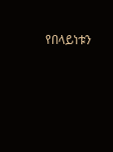የበላይነቱን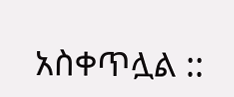አስቀጥሏል ::